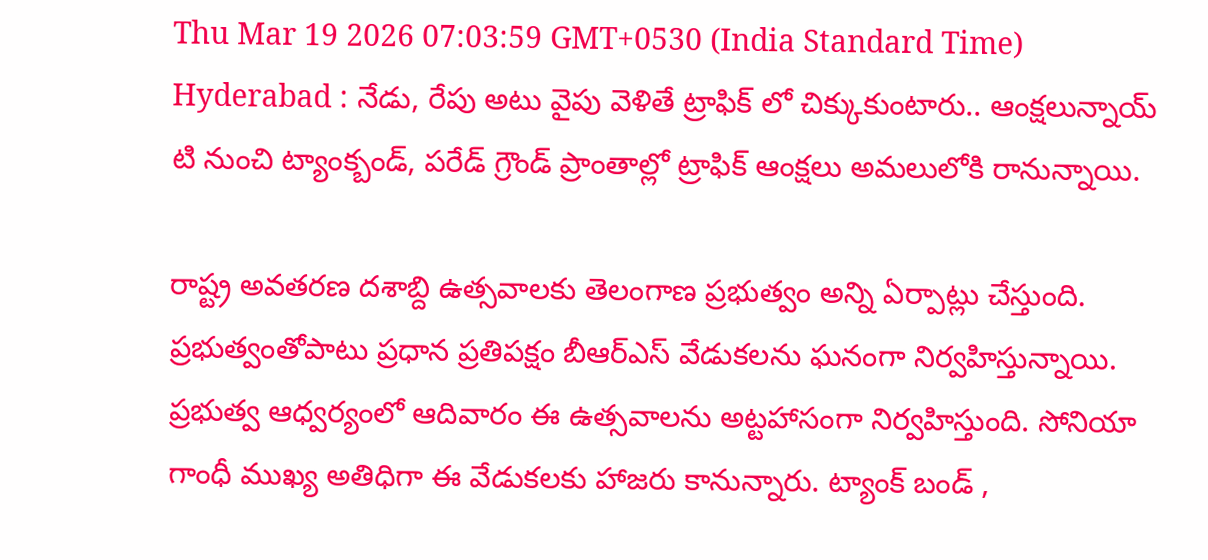Thu Mar 19 2026 07:03:59 GMT+0530 (India Standard Time)
Hyderabad : నేడు, రేపు అటు వైపు వెళితే ట్రాఫిక్ లో చిక్కుకుంటారు.. ఆంక్షలున్నాయ్
టి నుంచి ట్యాంక్బండ్, పరేడ్ గ్రౌండ్ ప్రాంతాల్లో ట్రాఫిక్ ఆంక్షలు అమలులోకి రానున్నాయి.

రాష్ట్ర అవతరణ దశాబ్ది ఉత్సవాలకు తెలంగాణ ప్రభుత్వం అన్ని ఏర్పాట్లు చేస్తుంది. ప్రభుత్వంతోపాటు ప్రధాన ప్రతిపక్షం బీఆర్ఎస్ వేడుకలను ఘనంగా నిర్వహిస్తున్నాయి. ప్రభుత్వ ఆధ్వర్యంలో ఆదివారం ఈ ఉత్సవాలను అట్టహాసంగా నిర్వహిస్తుంది. సోనియా గాంధీ ముఖ్య అతిధిగా ఈ వేడుకలకు హాజరు కానున్నారు. ట్యాంక్ బండ్ ,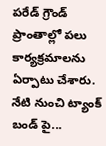పరేడ్ గ్రౌండ్ ప్రాంతాల్లో పలు కార్యక్రమాలను ఏర్పాటు చేశారు.
నేటి నుంచి ట్యాంక్ బండ్ పై...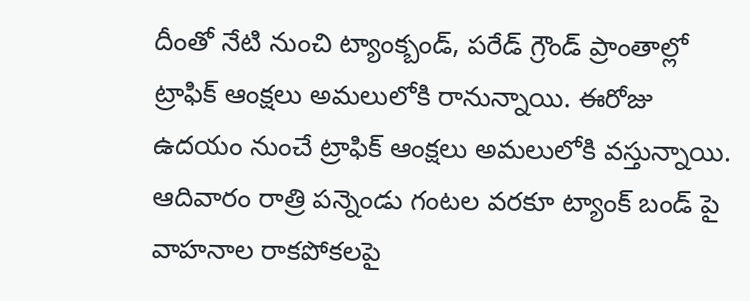దీంతో నేటి నుంచి ట్యాంక్బండ్, పరేడ్ గ్రౌండ్ ప్రాంతాల్లో ట్రాఫిక్ ఆంక్షలు అమలులోకి రానున్నాయి. ఈరోజు ఉదయం నుంచే ట్రాఫిక్ ఆంక్షలు అమలులోకి వస్తున్నాయి. ఆదివారం రాత్రి పన్నెండు గంటల వరకూ ట్యాంక్ బండ్ పై వాహనాల రాకపోకలపై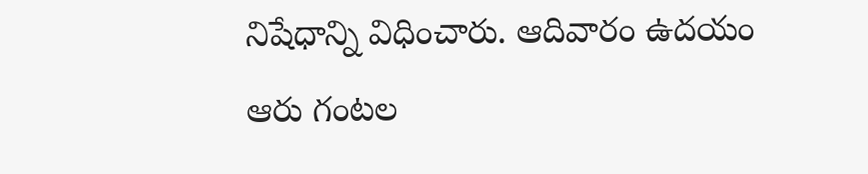నిషేధాన్ని విధించారు. ఆదివారం ఉదయం ఆరు గంటల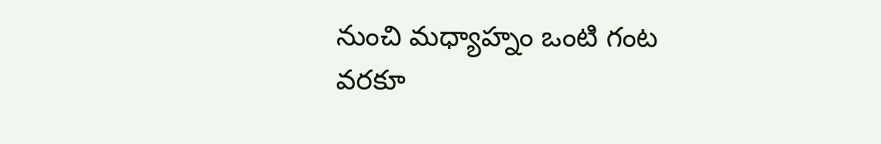నుంచి మధ్యాహ్నం ఒంటి గంట వరకూ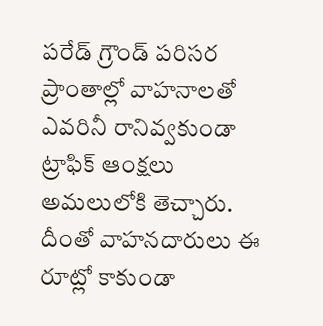పరేడ్ గ్రౌండ్ పరిసర ప్రాంతాల్లో వాహనాలతో ఎవరినీ రానివ్వకుండా ట్రాఫిక్ ఆంక్షలు అమలులోకి తెచ్చారు. దీంతో వాహనదారులు ఈ రూట్లో కాకుండా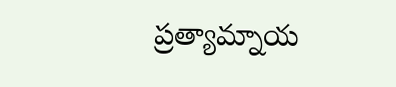ప్రత్యామ్నాయ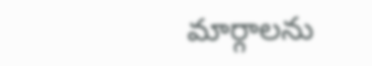మార్గాలను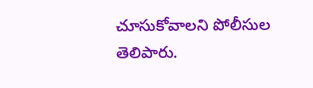చూసుకోవాలని పోలీసుల తెలిపారు.